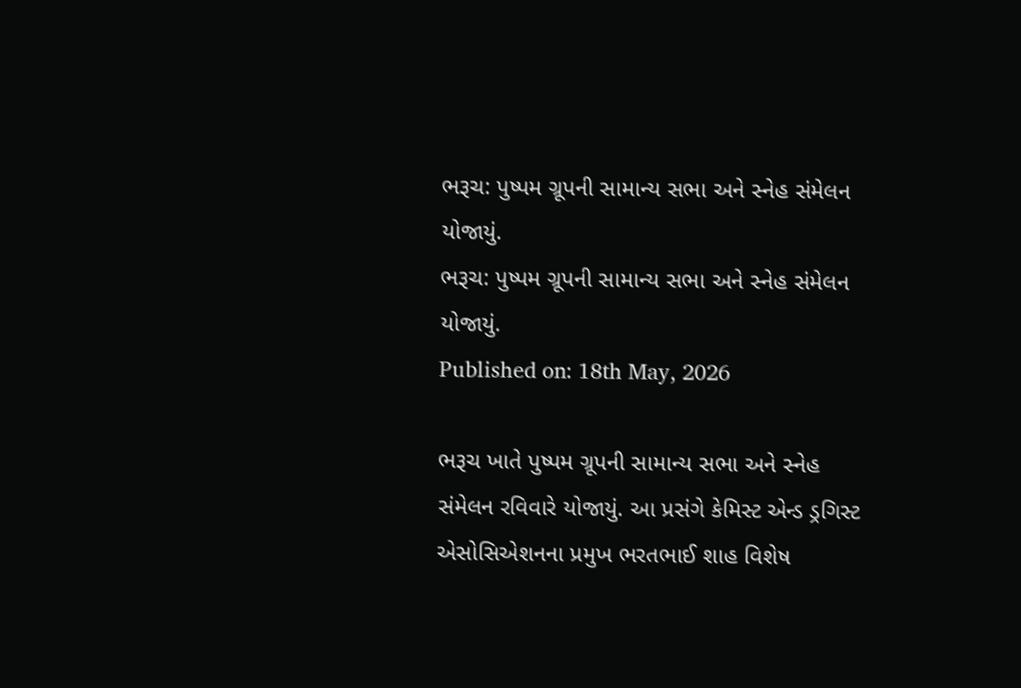ભરૂચ: પુષ્પમ ગ્રૂપની સામાન્ય સભા અને સ્નેહ સંમેલન યોજાયું.
ભરૂચ: પુષ્પમ ગ્રૂપની સામાન્ય સભા અને સ્નેહ સંમેલન યોજાયું.
Published on: 18th May, 2026

ભરૂચ ખાતે પુષ્પમ ગ્રૂપની સામાન્ય સભા અને સ્નેહ સંમેલન રવિવારે યોજાયું. આ પ્રસંગે કેમિસ્ટ એન્ડ ડ્રગિસ્ટ એસોસિએશનના પ્રમુખ ભરતભાઈ શાહ વિશેષ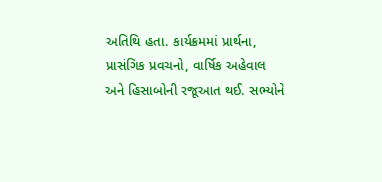અતિથિ હતા. કાર્યક્રમમાં પ્રાર્થના, પ્રાસંગિક પ્રવચનો, વાર્ષિક અહેવાલ અને હિસાબોની રજૂઆત થઈ. સભ્યોને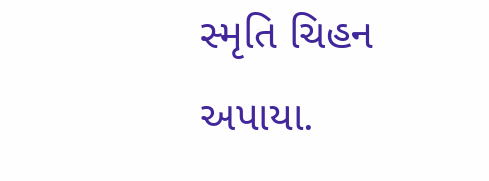સ્મૃતિ ચિહન અપાયા.